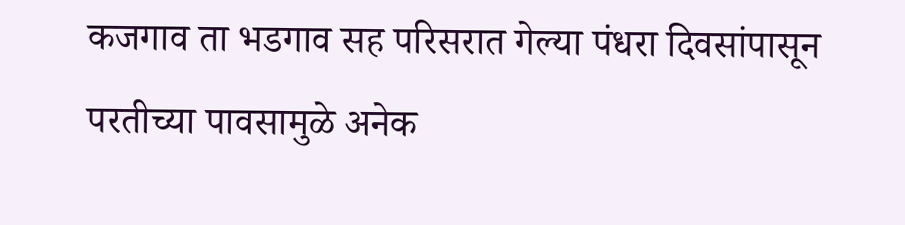कजगाव ता भडगाव सह परिसरात गेल्या पंधरा दिवसांपासून परतीच्या पावसामुळे अनेक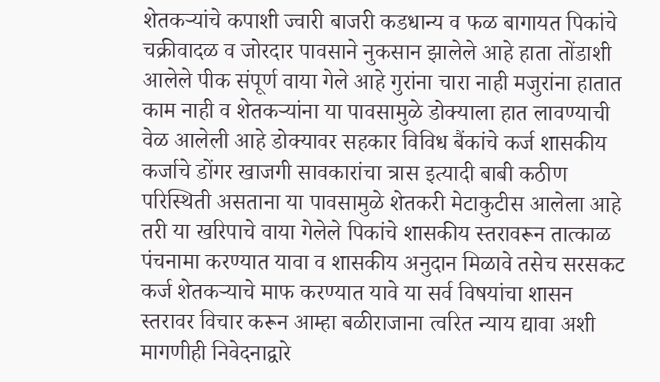शेतकऱ्यांचे कपाशी ज्वारी बाजरी कडधान्य व फळ बागायत पिकांचे चक्रीवादळ व जोरदार पावसाने नुकसान झालेले आहे हाता तोंडाशी आलेले पीक संपूर्ण वाया गेले आहे गुरांना चारा नाही मजुरांना हातात काम नाही व शेतकऱ्यांना या पावसामुळे डोक्याला हात लावण्याची वेळ आलेली आहे डोक्यावर सहकार विविध बैंकांचे कर्ज शासकीय कर्जाचे डोंगर खाजगी सावकारांचा त्रास इत्यादी बाबी कठीण परिस्थिती असताना या पावसामुळे शेतकरी मेटाकुटीस आलेला आहे तरी या खरिपाचे वाया गेलेले पिकांचे शासकीय स्तरावरून तात्काळ पंचनामा करण्यात यावा व शासकीय अनुदान मिळावे तसेच सरसकट कर्ज शेतकऱ्याचे माफ करण्यात यावे या सर्व विषयांचा शासन स्तरावर विचार करून आम्हा बळीराजाना त्वरित न्याय द्यावा अशी मागणीही निवेदनाद्वारे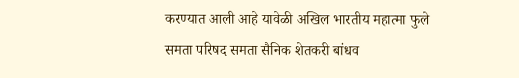करण्यात आली आहे यावेळी अखिल भारतीय महात्मा फुले समता परिषद समता सैनिक शेतकरी बांधव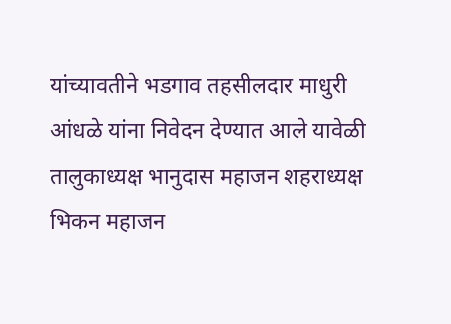यांच्यावतीने भडगाव तहसीलदार माधुरी आंधळे यांना निवेदन देण्यात आले यावेळी तालुकाध्यक्ष भानुदास महाजन शहराध्यक्ष भिकन महाजन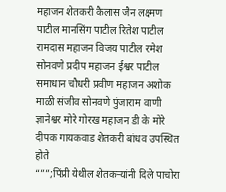महाजन शेतकरी कैलास जैन लक्ष्मण पाटील मानसिंग पाटील रितेश पाटील रामदास महाजन विजय पाटील रमेश सोनवणे प्रदीप महाजन ईश्वर पाटील समाधान चौधरी प्रवीण महाजन अशोक माळी संजीव सोनवणे पुंजाराम वाणी ज्ञानेश्वर मोरे गोरख महाजन डी के मोरे दीपक गायकवाड शेतकरी बांधव उपस्थित होते
“””;पिंप्री येथील शेतकऱ्यांनी दिले पाचोरा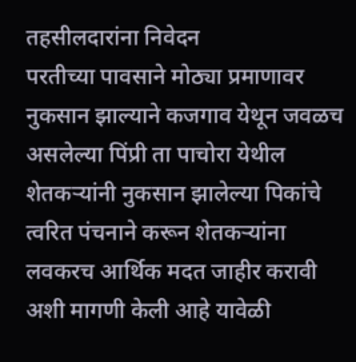तहसीलदारांना निवेदन
परतीच्या पावसाने मोठ्या प्रमाणावर नुकसान झाल्याने कजगाव येथून जवळच असलेल्या पिंप्री ता पाचोरा येथील शेतकऱ्यांनी नुकसान झालेल्या पिकांचे त्वरित पंचनाने करून शेतकऱ्यांना लवकरच आर्थिक मदत जाहीर करावी अशी मागणी केली आहे यावेळी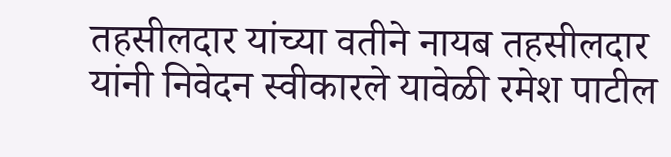तहसीलदार यांच्या वतीने नायब तहसीलदार यांनी निवेदन स्वीकारले यावेळी रमेश पाटील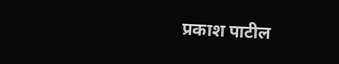प्रकाश पाटील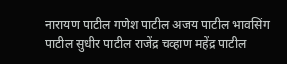नारायण पाटील गणेश पाटील अजय पाटील भावसिंग पाटील सुधीर पाटील राजेंद्र चव्हाण महेंद्र पाटील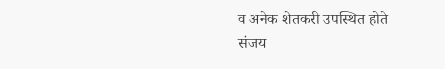व अनेक शेतकरी उपस्थित होते
संजय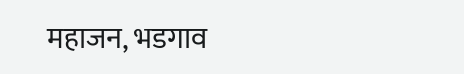महाजन, भडगाव